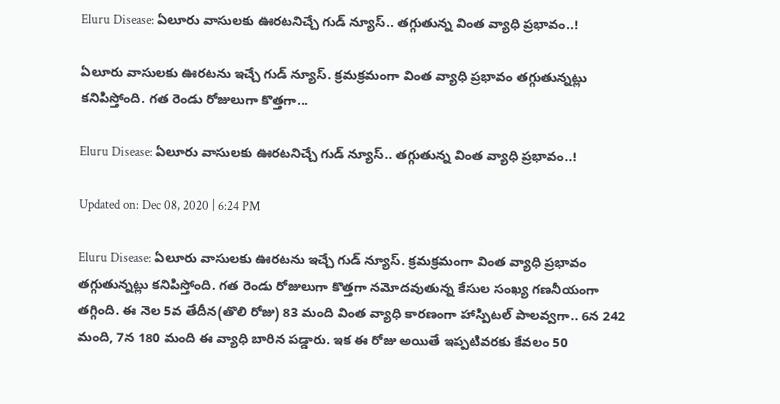Eluru Disease: ఏలూరు వాసులకు ఊరటనిచ్చే గుడ్ న్యూస్.. తగ్గుతున్న వింత వ్యాధి ప్రభావం..!

ఏలూరు వాసులకు ఊరటను ఇచ్చే గుడ్ న్యూస్. క్రమక్రమంగా వింత వ్యాధి ప్రభావం తగ్గుతున్నట్లు కనిపిస్తోంది. గత రెండు రోజులుగా కొత్తగా...

Eluru Disease: ఏలూరు వాసులకు ఊరటనిచ్చే గుడ్ న్యూస్.. తగ్గుతున్న వింత వ్యాధి ప్రభావం..!

Updated on: Dec 08, 2020 | 6:24 PM

Eluru Disease: ఏలూరు వాసులకు ఊరటను ఇచ్చే గుడ్ న్యూస్. క్రమక్రమంగా వింత వ్యాధి ప్రభావం తగ్గుతున్నట్లు కనిపిస్తోంది. గత రెండు రోజులుగా కొత్తగా నమోదవుతున్న కేసుల సంఖ్య గణనీయంగా తగ్గింది. ఈ నెల 5వ తేదీన(తొలి రోజు) 83 మంది వింత వ్యాధి కారణంగా హాస్పిటల్ పాలవ్వగా.. 6న 242 మంది, 7న 180 మంది ఈ వ్యాధి బారిన పడ్డారు. ఇక ఈ రోజు అయితే ఇప్పటివరకు కేవలం 50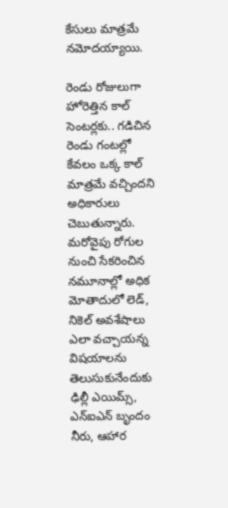కేసులు మాత్రమే నమోదయ్యాయి.

రెండు రోజులుగా హోరెత్తిన కాల్ సెంటర్లకు.. గడిచిన రెండు గంటల్లో కేవలం ఒక్క కాల్ మాత్రమే వచ్చిందని అధికారులు చెబుతున్నారు. మరోవైపు రోగుల నుంచి సేకరించిన నమూనాల్లో అధిక మోతాదులో లెడ్, నికెల్ అవశేషాలు ఎలా వచ్చాయన్న విషయాలను తెలుసుకునేందుకు ఢిల్లీ ఎయిమ్స్, ఎన్ఐఎన్ బృందం నీరు, ఆహార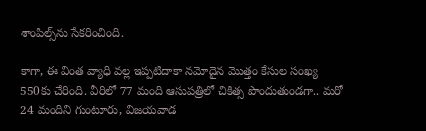శాంపిల్స్‌ను సేకరించింది.

కాగా, ఈ వింత వ్యాధి వల్ల ఇప్పటిదాకా నమోదైన మొత్తం కేసుల సంఖ్య 550కు చేరింది. వీరిలో 77 మంది ఆసుపత్రిలో చికిత్స పొందుతుండగా.. మరో 24 మందిని గుంటూరు, విజయవాడ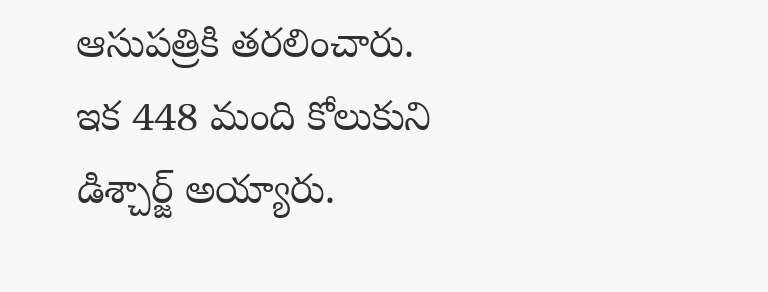ఆసుపత్రికి తరలించారు. ఇక 448 మంది కోలుకుని డిశ్చార్జ్‌ అయ్యారు.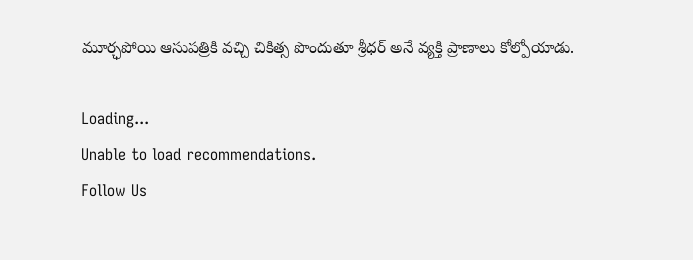మూర్ఛపోయి ఆసుపత్రికి వచ్చి చికిత్స పొందుతూ శ్రీధర్‌ అనే వ్యక్తి ప్రాణాలు కోల్పోయాడు.

Loading...
Unable to load recommendations.
Follow Us